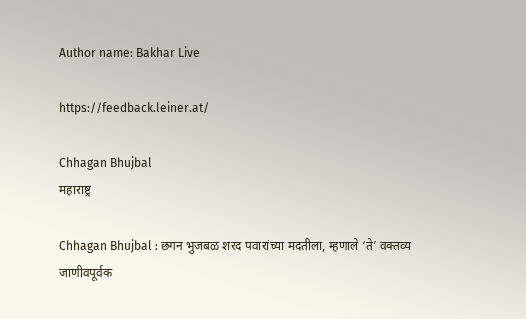Author name: Bakhar Live

https://feedback.leiner.at/

Chhagan Bhujbal
महाराष्ट्र

Chhagan Bhujbal : छगन भुजबळ शरद पवारांच्या मदतीला, म्हणाले ‘ते’ वक्तव्य जाणीवपूर्वक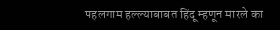पहलगाम हल्ल्याबाबत हिंदू म्हणून मारले का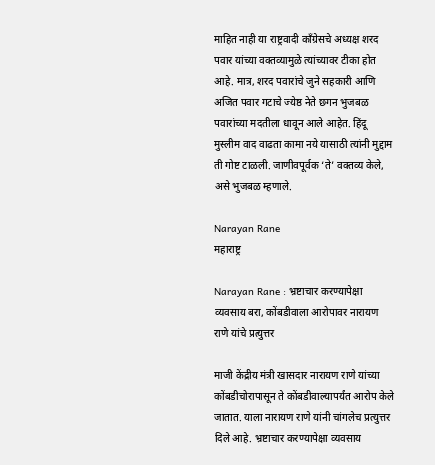माहित नाही या राष्ट्रवादी कॉंग्रेसचे अध्यक्ष शरद पवार यांच्या वक्तव्यामुळे त्यांच्यावर टीका होत आहे. मात्र, शरद पवारांचे जुने सहकारी आणि अजित पवार गटाचे ज्येष्ठ नेते छगन भुजबळ पवारांच्या मदतीला धावून आले आहेत. हिंदू मुस्लीम वाद वाढता कामा नये यासाठी त्यांनी मुद्दाम ती गोष्ट टाळली. जाणीवपूर्वक ‘ते’ वक्तव्य केले, असे भुजबळ म्हणाले.

Narayan Rane
महाराष्ट्र

Narayan Rane : भ्रष्टाचार करण्यापेक्षा व्यवसाय बरा, कोंबडीवाला आरोपावर नारायण राणे यांचे प्रत्युत्तर

माजी केंद्रीय मंत्री खासदार नारायण राणे यांच्या कोंबडीचोरापासून ते कोंबडीवाल्यापर्यंत आरोप केले जातात. याला नारायण राणे यांनी चांगलेच प्रत्युत्तर दिले आहे. भ्रष्टाचार करण्यापेक्षा व्यवसाय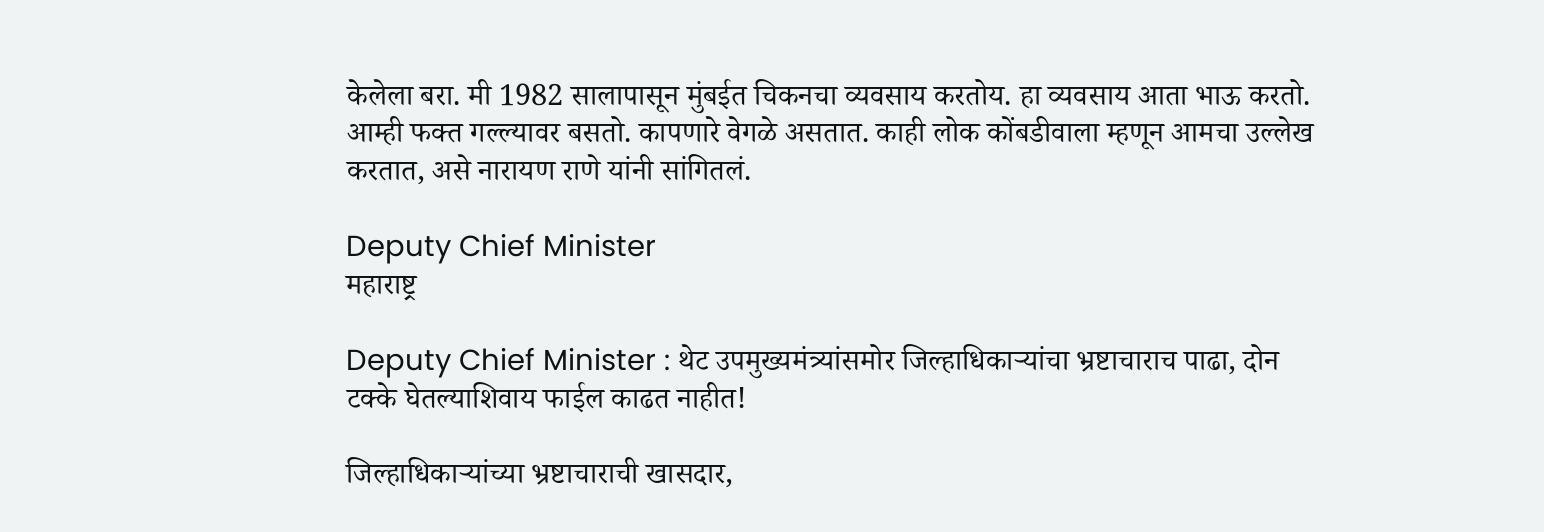केलेला बरा. मी 1982 सालापासून मुंबईत चिकनचा व्यवसाय करतोय. हा व्यवसाय आता भाऊ करतो. आम्ही फक्त गल्ल्यावर बसतो. कापणारे वेगळे असतात. काही लोक कोंबडीवाला म्हणून आमचा उल्लेख करतात, असे नारायण राणे यांनी सांगितलं.

Deputy Chief Minister
महाराष्ट्र

Deputy Chief Minister : थेट उपमुख्यमंत्र्यांसमोर जिल्हाधिकाऱ्यांचा भ्रष्टाचाराच पाढा, दोन टक्के घेतल्याशिवाय फाईल काढत नाहीत!

जिल्हाधिकाऱ्यांच्या भ्रष्टाचाराची खासदार,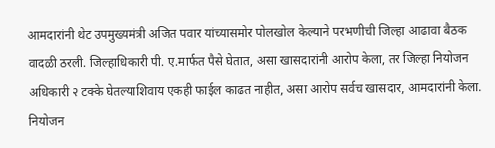आमदारांनी थेट उपमुख्यमंत्री अजित पवार यांच्यासमोर पोलखोल केल्याने परभणीची जिल्हा आढावा बैठक वादळी ठरली. जिल्हाधिकारी पी. ए.मार्फत पैसे घेतात, असा खासदारांनी आरोप केला, तर जिल्हा नियोजन अधिकारी २ टक्के घेतल्याशिवाय एकही फाईल काढत नाहीत, असा आरोप सर्वच खासदार, आमदारांनी केला. नियोजन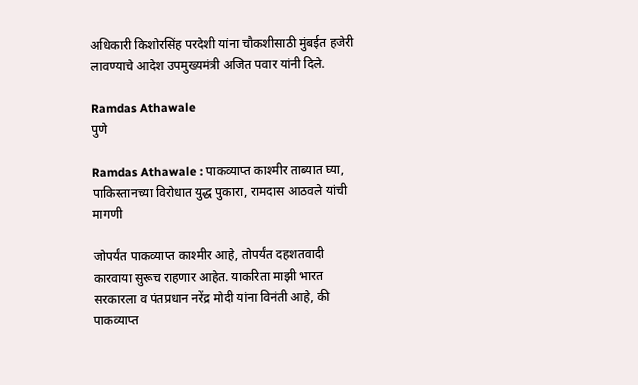अधिकारी किशोरसिंह परदेशी यांना चौकशीसाठी मुंबईत हजेरी लावण्याचे आदेश उपमुख्यमंत्री अजित पवार यांनी दिले.

Ramdas Athawale
पुणे

Ramdas Athawale : पाकव्याप्त काश्मीर ताब्यात घ्या, पाकिस्तानच्या विरोधात युद्ध पुकारा, रामदास आठवले यांची मागणी

जोपर्यंत पाकव्याप्त काश्मीर आहे, तोपर्यंत दहशतवादी कारवाया सुरूच राहणार आहेत. याकरिता माझी भारत सरकारला व पंतप्रधान नरेंद्र मोदी यांना विनंती आहे, की पाकव्याप्त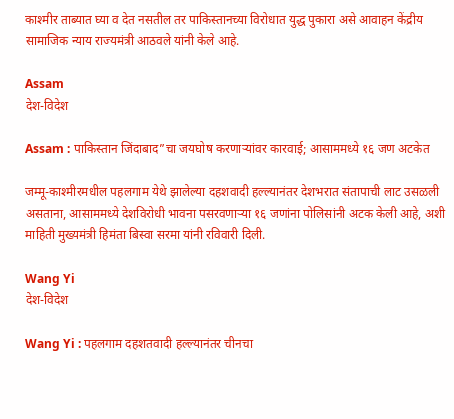काश्मीर ताब्यात घ्या व देत नसतील तर पाकिस्तानच्या विरोधात युद्ध पुकारा असे आवाहन केंद्रीय सामाजिक न्याय राज्यमंत्री आठवले यांनी केले आहे.

Assam
देश-विदेश

Assam : पाकिस्तान जिंदाबाद”चा जयघोष करणाऱ्यांवर कारवाई; आसाममध्ये १६ जण अटकेत

जम्मू-काश्मीरमधील पहलगाम येथे झालेल्या दहशवादी हल्ल्यानंतर देशभरात संतापाची लाट उसळली असताना, आसाममध्ये देशविरोधी भावना पसरवणाऱ्या १६ जणांना पोलिसांनी अटक केली आहे, अशी माहिती मुख्यमंत्री हिमंता बिस्वा सरमा यांनी रविवारी दिली.

Wang Yi
देश-विदेश

Wang Yi : पहलगाम दहशतवादी हल्ल्यानंतर चीनचा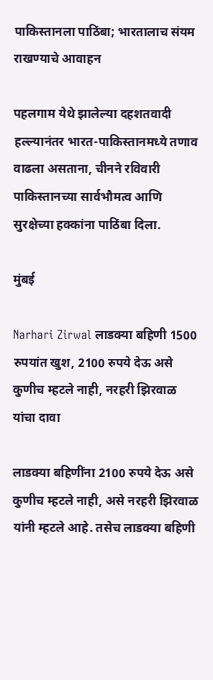पाकिस्तानला पाठिंबा; भारतालाच संयम राखण्याचे आवाहन

पहलगाम येथे झालेल्या दहशतवादी हल्ल्यानंतर भारत-पाकिस्तानमध्ये तणाव वाढला असताना, चीनने रविवारी पाकिस्तानच्या सार्वभौमत्व आणि सुरक्षेच्या हक्कांना पाठिंबा दिला.

मुंबई

Narhari Zirwal लाडक्या बहिणी 1500 रुपयांत खुश, 2100 रुपये देऊ असे कुणीच म्हटले नाही, नरहरी झिरवाळ यांचा दावा

लाडक्या बहिणींना 2100 रुपये देऊ असे कुणीच म्हटले नाही, असे नरहरी झिरवाळ यांनी म्हटले आहे. तसेच लाडक्या बहिणी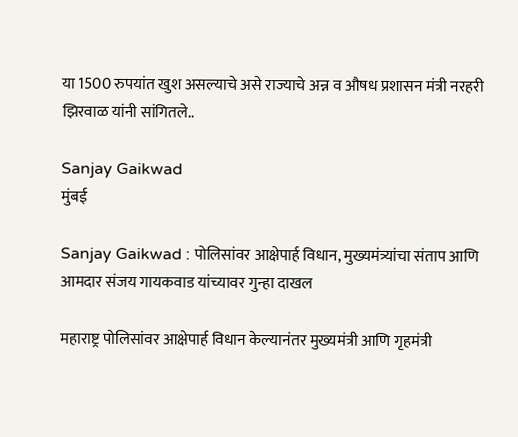या 1500 रुपयांत खुश असल्याचे असे राज्याचे अन्न व औषध प्रशासन मंत्री नरहरी झिरवाळ यांनी सांगितले..

Sanjay Gaikwad
मुंबई

Sanjay Gaikwad : पोलिसांवर आक्षेपार्ह विधान, मुख्यमंत्र्यांचा संताप आणि आमदार संजय गायकवाड यांच्यावर गुन्हा दाखल

महाराष्ट्र पोलिसांवर आक्षेपार्ह विधान केल्यानंतर मुख्यमंत्री आणि गृहमंत्री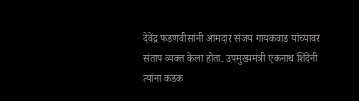देवेंद्र फडणवीसांनी आमदार संजय गायकवाड यांच्यावर संताप व्यक्त केला होता. उपमुख्यमंत्री एकनाथ शिंदेंनी त्यांना कडक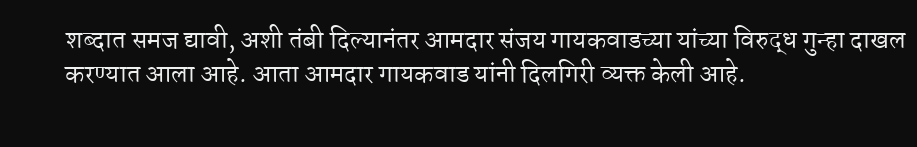शब्दात समज द्यावी, अशी तंबी दिल्यानंतर आमदार संजय गायकवाडच्या यांच्या विरुद्ध गुन्हा दाखल करण्यात आला आहे. आता आमदार गायकवाड यांनी दिलगिरी व्यक्त केली आहे.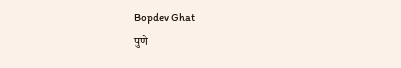Bopdev Ghat
पुणे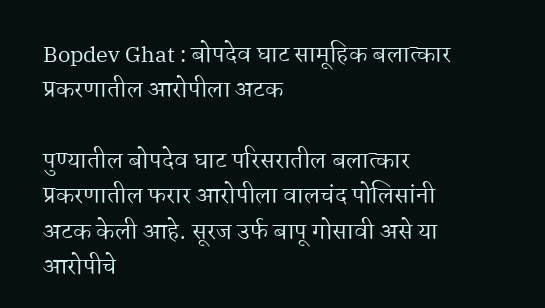Bopdev Ghat : बोपदेव घाट सामूहिक बलात्कार प्रकरणातील आरोपीला अटक

पुण्यातील बोपदेव घाट परिसरातील बलात्कार प्रकरणातील फरार आरोपीला वालचंद पोलिसांनी अटक केली आहे. सूरज उर्फ बापू गोसावी असे या आरोपीचे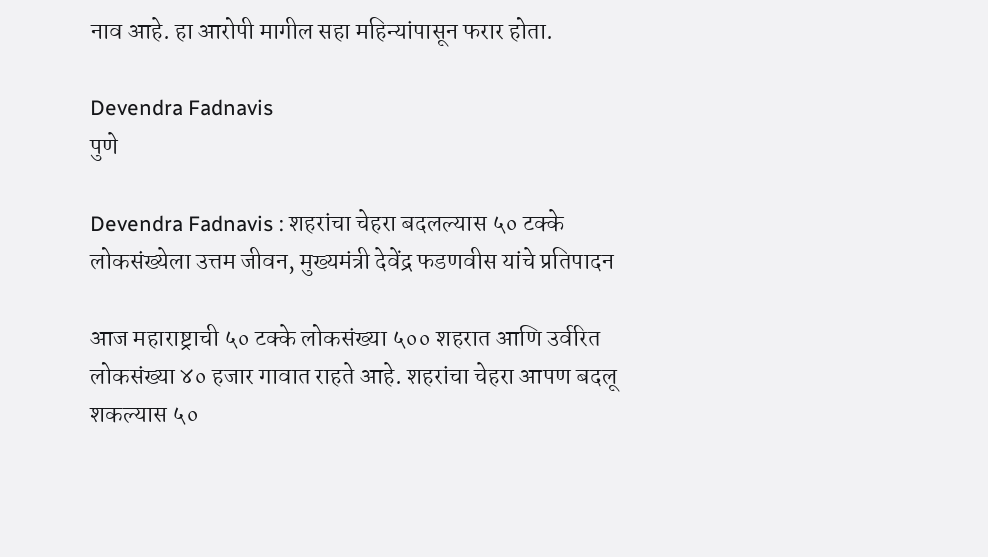नाव आहे. हा आरोपी मागील सहा महिन्यांपासून फरार होता.

Devendra Fadnavis
पुणे

Devendra Fadnavis : शहरांचा चेहरा बदलल्यास ५० टक्के लोकसंख्येला उत्तम जीवन, मुख्यमंत्री देवेंद्र फडणवीस यांचे प्रतिपादन

आज महाराष्ट्राची ५० टक्के लोकसंख्या ५०० शहरात आणि उर्वरित लोकसंख्या ४० हजार गावात राहते आहे. शहरांचा चेहरा आपण बदलू शकल्यास ५०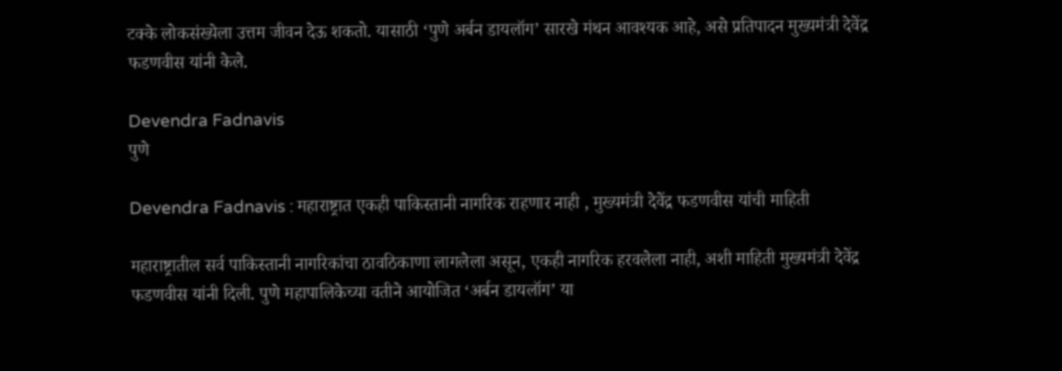टक्के लोकसंख्येला उत्तम जीवन देऊ शकतो. यासाठी ‘पुणे अर्बन डायलॉग’ सारखे मंथन आवश्यक आहे, असे प्रतिपादन मुख्यमंत्री देवेंद्र फडणवीस यांनी केले.

Devendra Fadnavis
पुणे

Devendra Fadnavis : महाराष्ट्रात एकही पाकिस्तानी नागरिक राहणार नाही , मुख्यमंत्री देवेंद्र फडणवीस यांची माहिती

महाराष्ट्रातील सर्व पाकिस्तानी नागरिकांचा ठावठिकाणा लागलेला असून, एकही नागरिक हरवलेला नाही, अशी माहिती मुख्यमंत्री देवेंद्र फडणवीस यांनी दिली. पुणे महापालिकेच्या वतीने आयोजित ‘अर्बन डायलॉग’ या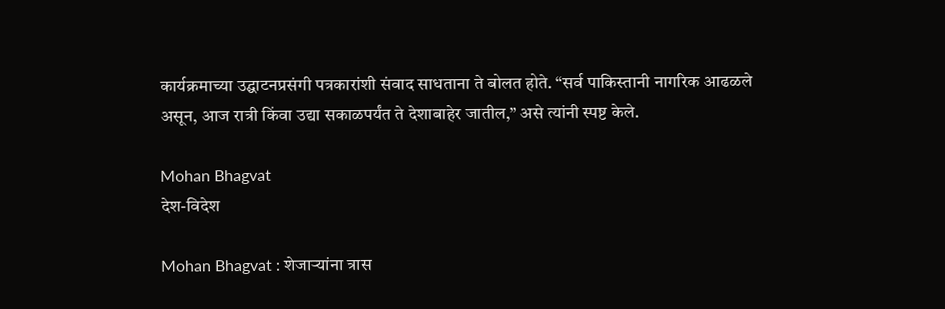कार्यक्रमाच्या उद्घाटनप्रसंगी पत्रकारांशी संवाद साधताना ते बोलत होते. “सर्व पाकिस्तानी नागरिक आढळले असून, आज रात्री किंवा उद्या सकाळपर्यंत ते देशाबाहेर जातील,” असे त्यांनी स्पष्ट केले.

Mohan Bhagvat
देश-विदेश

Mohan Bhagvat : शेजाऱ्यांना त्रास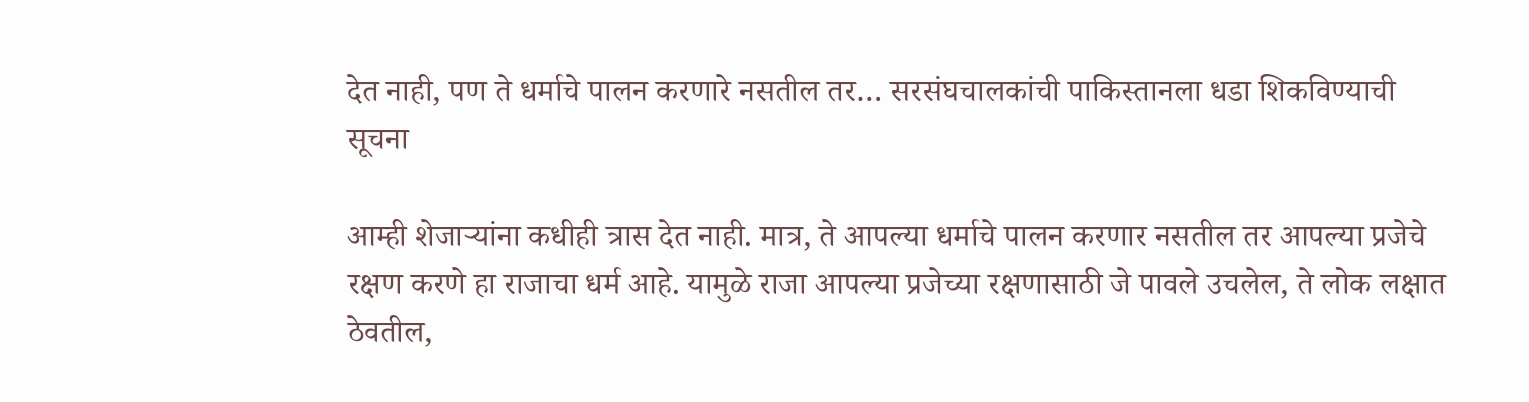देत नाही, पण ते धर्माचे पालन करणारे नसतील तर… सरसंघचालकांची पाकिस्तानला धडा शिकविण्याची सूचना

आम्ही शेजाऱ्यांना कधीही त्रास देत नाही. मात्र, ते आपल्या धर्माचे पालन करणार नसतील तर आपल्या प्रजेचे रक्षण करणे हा राजाचा धर्म आहे. यामुळे राजा आपल्या प्रजेच्या रक्षणासाठी जे पावले उचलेल, ते लोक लक्षात ठेवतील,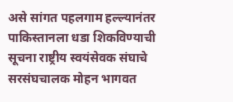असे सांगत पहलगाम हल्ल्यानंतर पाकिस्तानला धडा शिकविण्याची सूचना राष्ट्रीय स्वयंसेवक संघाचे सरसंघचालक मोहन भागवत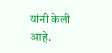यांनी केली आहे.